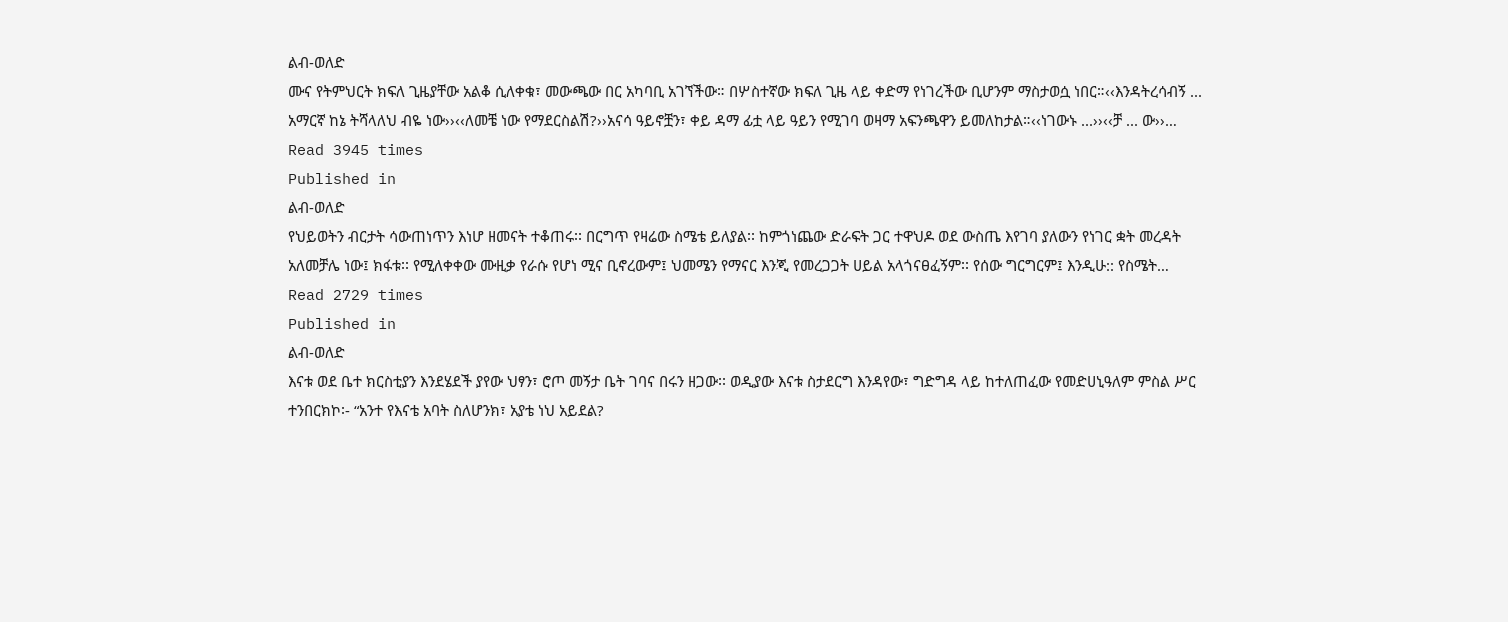ልብ-ወለድ
ሙና የትምህርት ክፍለ ጊዜያቸው አልቆ ሲለቀቁ፣ መውጫው በር አካባቢ አገኘችው። በሦስተኛው ክፍለ ጊዜ ላይ ቀድማ የነገረችው ቢሆንም ማስታወሷ ነበር።‹‹እንዳትረሳብኝ ... አማርኛ ከኔ ትሻላለህ ብዬ ነው››‹‹ለመቼ ነው የማደርስልሽ?››አናሳ ዓይኖቿን፣ ቀይ ዳማ ፊቷ ላይ ዓይን የሚገባ ወዛማ አፍንጫዋን ይመለከታል።‹‹ነገውኑ ...››‹‹ቻ ... ው››…
Read 3945 times
Published in
ልብ-ወለድ
የህይወትን ብርታት ሳውጠነጥን እነሆ ዘመናት ተቆጠሩ፡፡ በርግጥ የዛሬው ስሜቴ ይለያል፡፡ ከምጎነጨው ድራፍት ጋር ተዋህዶ ወደ ውስጤ እየገባ ያለውን የነገር ቋት መረዳት አለመቻሌ ነው፤ ክፋቱ፡፡ የሚለቀቀው ሙዚቃ የራሱ የሆነ ሚና ቢኖረውም፤ ህመሜን የማናር እንጂ የመረጋጋት ሀይል አላጎናፀፈኝም፡፡ የሰው ግርግርም፤ እንዲሁ:: የስሜት…
Read 2729 times
Published in
ልብ-ወለድ
እናቱ ወደ ቤተ ክርስቲያን እንደሄደች ያየው ህፃን፣ ሮጦ መኝታ ቤት ገባና በሩን ዘጋው፡፡ ወዲያው እናቱ ስታደርግ እንዳየው፣ ግድግዳ ላይ ከተለጠፈው የመድሀኒዓለም ምስል ሥር ተንበርክኮ፡- “አንተ የእናቴ አባት ስለሆንክ፣ አያቴ ነህ አይደል?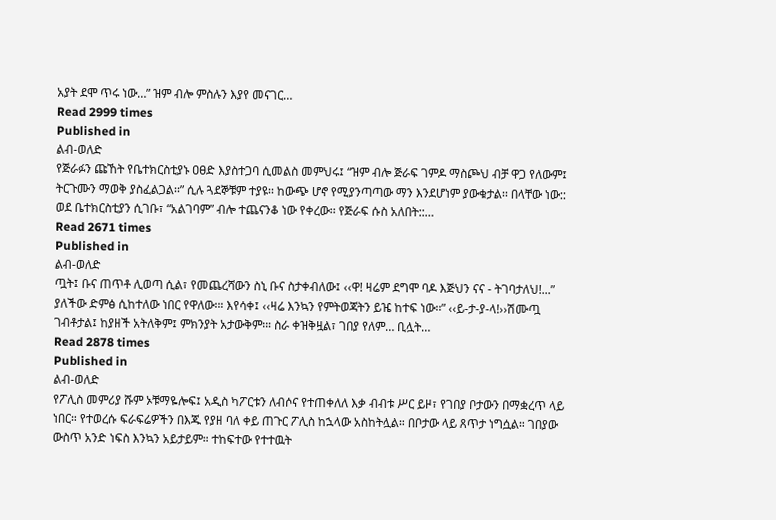አያት ደሞ ጥሩ ነው…” ዝም ብሎ ምስሉን እያየ መናገር…
Read 2999 times
Published in
ልብ-ወለድ
የጅራፉን ጩኸት የቤተክርስቲያኑ ዐፀድ እያስተጋባ ሲመልስ መምህሩ፤ “ዝም ብሎ ጅራፍ ገምዶ ማስጮህ ብቻ ዋጋ የለውም፤ ትርጉሙን ማወቅ ያስፈልጋል፡፡” ሲሉ ጓደኞቹም ተያዩ፡፡ ከውጭ ሆኖ የሚያንጣጣው ማን እንደሆነም ያውቁታል፡፡ በላቸው ነው:: ወደ ቤተክርስቲያን ሲገቡ፣ “አልገባም” ብሎ ተጨናንቆ ነው የቀረው፡፡ የጅራፍ ሱስ አለበት::…
Read 2671 times
Published in
ልብ-ወለድ
ጧት፤ ቡና ጠጥቶ ሊወጣ ሲል፣ የመጨረሻውን ስኒ ቡና ስታቀብለው፤ ‹‹ዋ! ዛሬም ደግሞ ባዶ እጅህን ናና - ትገባታለህ!...” ያለችው ድምፅ ሲከተለው ነበር የዋለው፡። እየሳቀ፤ ‹‹ዛሬ እንኳን የምትወጃትን ይዤ ከተፍ ነው፡፡” ‹‹ይ-ታ-ያ-ላ!››ሽሙጧ ገብቶታል፤ ከያዘች አትለቅም፤ ምክንያት አታውቅም፡። ስራ ቀዝቅዟል፣ ገበያ የለም… ቢሏት…
Read 2878 times
Published in
ልብ-ወለድ
የፖሊስ መምሪያ ሹም ኦቹማዬሎፍ፤ አዲስ ካፖርቱን ለብሶና የተጠቀለለ እቃ ብብቱ ሥር ይዞ፣ የገበያ ቦታውን በማቋረጥ ላይ ነበር። የተወረሱ ፍራፍሬዎችን በእጁ የያዘ ባለ ቀይ ጠጉር ፖሊስ ከኋላው አስከትሏል። በቦታው ላይ ጸጥታ ነግሷል። ገበያው ውስጥ አንድ ነፍስ እንኳን አይታይም። ተከፍተው የተተዉት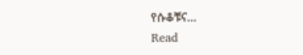የሱቆቹና…
Read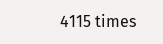4115 times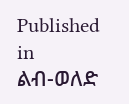Published in
ልብ-ወለድ